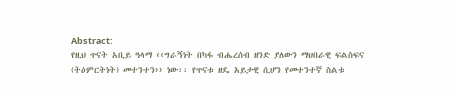Abstract:
የዚህ ጥናት አቢይ ዓላማ ‹‹ግራኝነት በካፋ ብሔረሰብ ዘንድ ያለውን ማህበራዊ ፍልስፍና
(ትዕምርትነት) መተንተን›› ነው፡፡ የጥናቱ ዘዴ አይታዊ ሲሆን የመተንተኛ ስልቱ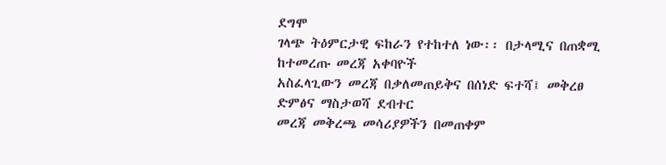ደግሞ
ገላጭ ትዕምርታዊ ፍከራን የተከተለ ነው፡፡ በታላሚና በጠቋሚ ከተመረጡ መረጃ አቀባዮች
አስፈላጊውን መረጃ በቃለመጠይቅና በሰነድ ፍተሻ፤ መቅረፀ ድምፅና ማስታወሻ ደብተር
መረጃ መቅረጫ መሳሪያዎችን በመጠቀም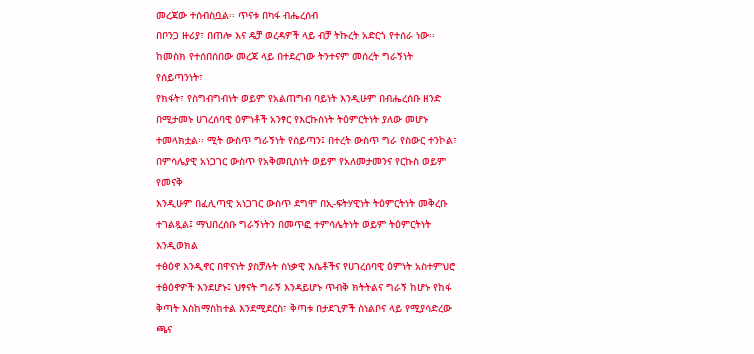መረጃው ተሰብስቧል፡፡ ጥናቱ በካፋ ብሔረሰብ
በቦንጋ ዙሪያ፣ በጠሎ እና ዴቻ ወረዳዎች ላይ ብቻ ትኩረት አድርጎ የተሰራ ነው፡፡
ከመስክ የተሰበሰበው መረጃ ላይ በተደረገው ትንተናም መሰረት ግራኝነት የሰይጣንነት፣
የክፋት፣ የስግብግብነት ወይም የአልጠግብ ባይነት እንዲሁም በብሔረሰቡ ዘንድ
በሚታመኑ ሀገረሰባዊ ዕምነቶች አንፃር የእርኩስነት ትዕምርትነት ያለው መሆኑ
ተመላክቷል፡፡ ሚት ውስጥ ግራኝነት የሰይጣን፤ በተረት ውስጥ ግራ የስውር ተንኮል፣
በምሳሌያዊ አነጋገር ውስጥ የአቅመቢስነት ወይም የአለመታመንና የርኩስ ወይም የመናቅ
እንዲሁም በፈሊጣዊ አነጋገር ውስጥ ደግሞ በኢ-ፍትሃዊነት ትዕምርትነት መቅረቡ
ተገልጿል፤ ማህበረሰቡ ግራኝነትን በመጥፎ ተምሳሌትነት ወይም ትዕምርትነት እንዲወክል
ተፅዕኖ እንዲኖር በዋናነት ያስቻሉት ስነቃዊ እሴቶችና የሀገረሰባዊ ዕምነት አስተምህሮ
ተፅዕኖዎች እንደሆኑ፤ ህፃናት ግራኝ እንዳይሆኑ ጥብቅ ክትትልና ግራኝ ከሆኑ የከፋ
ቅጣት እስከማስከተል እንደሚደርስ፣ ቅጣቱ በታደጊዎች ስነልቦና ላይ የሚያሳድረው ጫና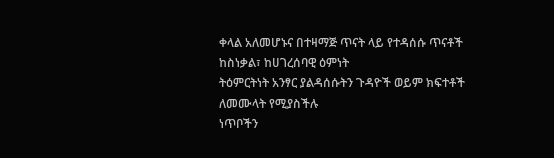ቀላል አለመሆኑና በተዛማጅ ጥናት ላይ የተዳሰሱ ጥናቶች ከስነቃል፣ ከሀገረሰባዊ ዕምነት
ትዕምርትነት አንፃር ያልዳሰሱትን ጉዳዮች ወይም ክፍተቶች ለመሙላት የሚያስችሉ
ነጥቦችን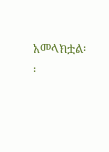አመላክቷል፡፡